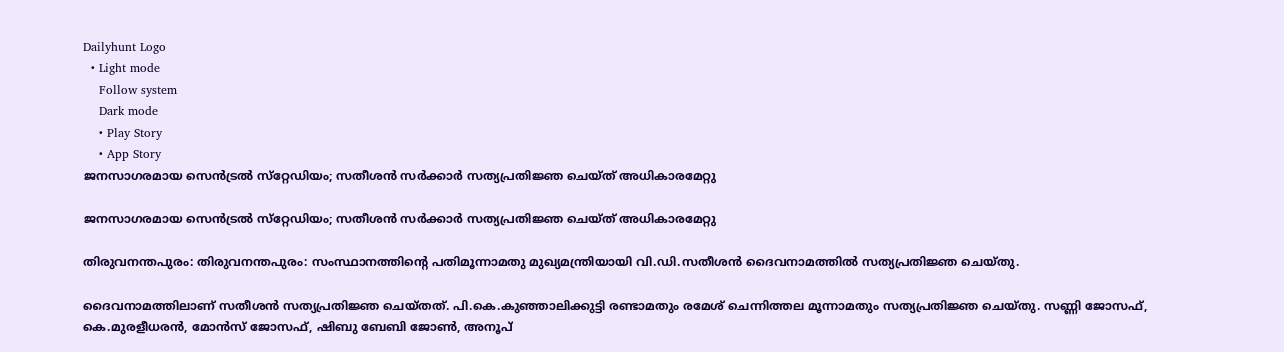Dailyhunt Logo
  • Light mode
    Follow system
    Dark mode
    • Play Story
    • App Story
ജനസാഗരമായ സെന്‍ട്രല്‍ സ്‌റ്റേഡിയം; സതീശന്‍ സര്‍ക്കാര്‍ സത്യപ്രതിജ്ഞ ചെയ്ത് അധികാരമേറ്റു

ജനസാഗരമായ സെന്‍ട്രല്‍ സ്‌റ്റേഡിയം; സതീശന്‍ സര്‍ക്കാര്‍ സത്യപ്രതിജ്ഞ ചെയ്ത് അധികാരമേറ്റു

തിരുവനന്തപുരം: തിരുവനന്തപുരം: സംസ്ഥാനത്തിന്റെ പതിമൂന്നാമതു മുഖ്യമന്ത്രിയായി വി.ഡി.സതീശന്‍ ദൈവനാമത്തില്‍ സത്യപ്രതിജ്ഞ ചെയ്തു.

ദൈവനാമത്തിലാണ് സതീശന്‍ സത്യപ്രതിജ്ഞ ചെയ്തത്. പി.കെ.കുഞ്ഞാലിക്കുട്ടി രണ്ടാമതും രമേശ് ചെന്നിത്തല മൂന്നാമതും സത്യപ്രതിജ്ഞ ചെയ്തു. സണ്ണി ജോസഫ്, കെ.മുരളീധരന്‍, മോന്‍സ് ജോസഫ്, ഷിബു ബേബി ജോണ്‍, അനൂപ്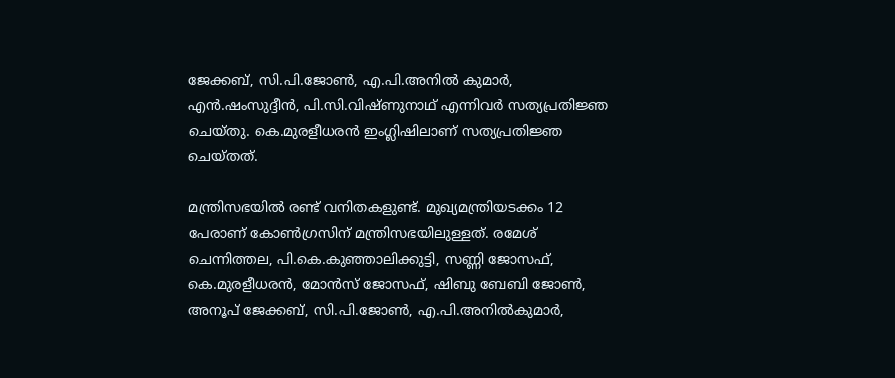ജേക്കബ്, സി.പി.ജോണ്‍, എ.പി.അനില്‍ കുമാര്‍, എന്‍.ഷംസുദ്ദീന്‍, പി.സി.വിഷ്ണുനാഥ് എന്നിവര്‍ സത്യപ്രതിജ്ഞ ചെയ്തു. കെ.മുരളീധരന്‍ ഇംഗ്ലിഷിലാണ് സത്യപ്രതിജ്ഞ ചെയ്തത്.

മന്ത്രിസഭയില്‍ രണ്ട് വനിതകളുണ്ട്. മുഖ്യമന്ത്രിയടക്കം 12 പേരാണ് കോണ്‍ഗ്രസിന് മന്ത്രിസഭയിലുള്ളത്. രമേശ് ചെന്നിത്തല, പി.കെ.കുഞ്ഞാലിക്കുട്ടി, സണ്ണി ജോസഫ്, കെ.മുരളീധരന്‍, മോന്‍സ് ജോസഫ്, ഷിബു ബേബി ജോണ്‍, അനൂപ് ജേക്കബ്, സി.പി.ജോണ്‍, എ.പി.അനില്‍കുമാര്‍,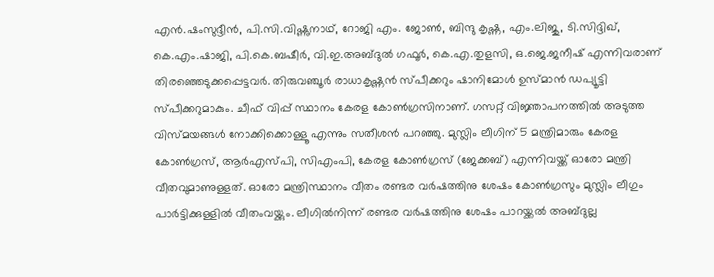എന്‍.ഷംസുദ്ദീന്‍, പി.സി.വിഷ്ണുനാഥ്, റോജി എം. ജോണ്‍, ബിന്ദു കൃഷ്ണ, എം.ലിജു, ടി.സിദ്ദിഖ്, കെ.എം.ഷാജി, പി.കെ.ബഷീര്‍, വി.ഇ.അബ്ദുല്‍ ഗഫൂര്‍, കെ.എ.തുളസി, ഒ.ജെ.ജനീഷ് എന്നിവരാണ് തിരഞ്ഞെടുക്കപ്പെട്ടവര്‍. തിരുവഞ്ചൂര്‍ രാധാകൃഷ്ണന്‍ സ്പീക്കറും ഷാനിമോള്‍ ഉസ്മാന്‍ ഡപ്യൂട്ടി സ്പീക്കറുമാകും. ചീഫ് വിപ്പ് സ്ഥാനം കേരള കോണ്‍ഗ്രസിനാണ്. ഗസറ്റ് വിജ്ഞാപനത്തില്‍ അടുത്ത വിസ്മയങ്ങള്‍ നോക്കിക്കൊള്ളൂ എന്നും സതീശന്‍ പറഞ്ഞു. മുസ്ലിം ലീഗിന് 5 മന്ത്രിമാരും കേരള കോണ്‍ഗ്രസ്, ആര്‍എസ്പി, സിഎംപി, കേരള കോണ്‍ഗ്രസ് (ജേക്കബ്) എന്നിവയ്ക്ക് ഓരോ മന്ത്രി വീതവുമാണുള്ളത്. ഓരോ മന്ത്രിസ്ഥാനം വീതം രണ്ടര വര്‍ഷത്തിനു ശേഷം കോണ്‍ഗ്രസും മുസ്ലിം ലീഗും പാര്‍ട്ടിക്കുള്ളില്‍ വീതംവയ്ക്കും. ലീഗില്‍നിന്ന് രണ്ടര വര്‍ഷത്തിനു ശേഷം പാറയ്ക്കല്‍ അബ്ദുല്ല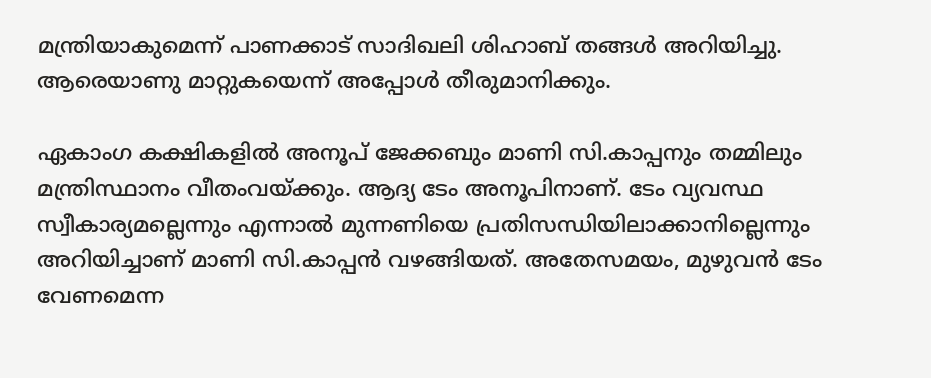മന്ത്രിയാകുമെന്ന് പാണക്കാട് സാദിഖലി ശിഹാബ് തങ്ങള്‍ അറിയിച്ചു. ആരെയാണു മാറ്റുകയെന്ന് അപ്പോള്‍ തീരുമാനിക്കും.

ഏകാംഗ കക്ഷികളില്‍ അനൂപ് ജേക്കബും മാണി സി.കാപ്പനും തമ്മിലും മന്ത്രിസ്ഥാനം വീതംവയ്ക്കും. ആദ്യ ടേം അനൂപിനാണ്. ടേം വ്യവസ്ഥ സ്വീകാര്യമല്ലെന്നും എന്നാല്‍ മുന്നണിയെ പ്രതിസന്ധിയിലാക്കാനില്ലെന്നും അറിയിച്ചാണ് മാണി സി.കാപ്പന്‍ വഴങ്ങിയത്. അതേസമയം, മുഴുവന്‍ ടേം വേണമെന്ന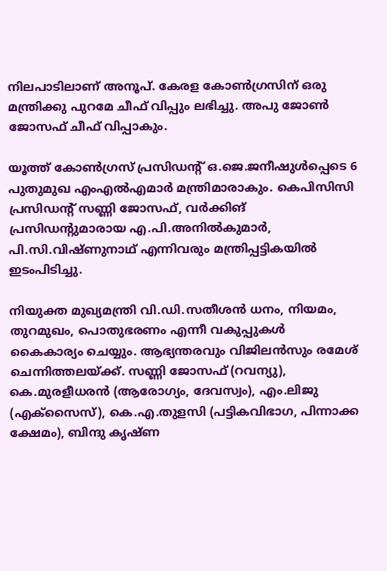നിലപാടിലാണ് അനൂപ്. കേരള കോണ്‍ഗ്രസിന് ഒരു മന്ത്രിക്കു പുറമേ ചീഫ് വിപ്പും ലഭിച്ചു. അപു ജോണ്‍ ജോസഫ് ചീഫ് വിപ്പാകും.

യൂത്ത് കോണ്‍ഗ്രസ് പ്രസിഡന്റ് ഒ.ജെ.ജനീഷുള്‍പ്പെടെ 6 പുതുമുഖ എംഎല്‍എമാര്‍ മന്ത്രിമാരാകും. കെപിസിസി പ്രസിഡന്റ് സണ്ണി ജോസഫ്, വര്‍ക്കിങ് പ്രസിഡന്റുമാരായ എ.പി.അനില്‍കുമാര്‍, പി.സി.വിഷ്ണുനാഥ് എന്നിവരും മന്ത്രിപ്പട്ടികയില്‍ ഇടംപിടിച്ചു.

നിയുക്ത മുഖ്യമന്ത്രി വി.ഡി.സതീശന്‍ ധനം, നിയമം, തുറമുഖം, പൊതുഭരണം എന്നീ വകുപ്പുകള്‍ കൈകാര്യം ചെയ്യും. ആഭ്യന്തരവും വിജിലന്‍സും രമേശ് ചെന്നിത്തലയ്ക്ക്. സണ്ണി ജോസഫ് (റവന്യു), കെ.മുരളീധരന്‍ (ആരോഗ്യം, ദേവസ്വം), എം.ലിജു (എക്‌സൈസ്), കെ.എ.തുളസി (പട്ടികവിഭാഗ, പിന്നാക്ക ക്ഷേമം), ബിന്ദു കൃഷ്ണ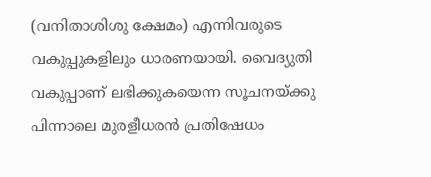(വനിതാശിശു ക്ഷേമം) എന്നിവരുടെ വകുപ്പുകളിലും ധാരണയായി. വൈദ്യുതി വകുപ്പാണ് ലഭിക്കുകയെന്ന സൂചനയ്ക്കു പിന്നാലെ മുരളീധരന്‍ പ്രതിഷേധം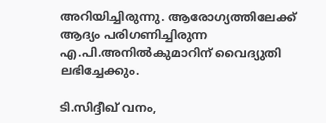അറിയിച്ചിരുന്നു. ആരോഗ്യത്തിലേക്ക് ആദ്യം പരിഗണിച്ചിരുന്ന എ.പി.അനില്‍കുമാറിന് വൈദ്യുതി ലഭിച്ചേക്കും.

ടി.സിദ്ദീഖ് വനം,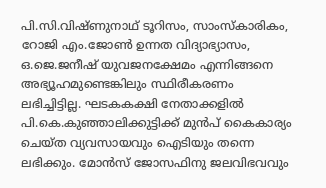പി.സി.വിഷ്ണുനാഥ് ടൂറിസം, സാംസ്‌കാരികം, റോജി എം.ജോണ്‍ ഉന്നത വിദ്യാഭ്യാസം, ഒ.ജെ.ജനീഷ് യുവജനക്ഷേമം എന്നിങ്ങനെ അഭ്യൂഹമുണ്ടെങ്കിലും സ്ഥിരീകരണം ലഭിച്ചിട്ടില്ല. ഘടകകക്ഷി നേതാക്കളില്‍ പി.കെ.കുഞ്ഞാലിക്കുട്ടിക്ക് മുന്‍പ് കൈകാര്യം ചെയ്ത വ്യവസായവും ഐടിയും തന്നെ ലഭിക്കും. മോന്‍സ് ജോസഫിനു ജലവിഭവവും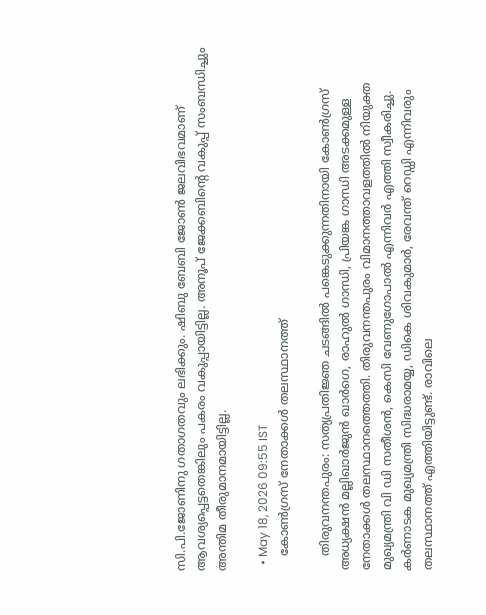സി.പി.ജോണിനു ഗതാഗതവും ലഭിക്കും. ഷിബു ബേബി ജോണ്‍ ജലവിഭവമാണ് ആവശ്യപ്പെട്ടതെങ്കിലും പകരം വകുപ്പായിട്ടില്ല. അനൂപ് ജേക്കബിന്റെ വകുപ്പ് സംബന്ധിച്ചും അന്തിമ തീരുമാനമായിട്ടില്ല.

  • May 18, 2026 09:55 IST
    കോണ്‍ഗ്രസ് നേതാക്കള്‍ തലസ്ഥാനത്ത്

    തിരുവനന്തപുരം: സത്യപ്രതിജ്ഞ ചടങ്ങില്‍ പങ്കെടുക്കുന്നതിനായി കോണ്‍ഗ്രസ് അധ്യക്ഷന്‍ മല്ലിഖാര്‍ജുന്‍ ഖാര്‍ഗെ, രാഹുല്‍ ഗാന്ധി, പ്രിയങ്ക ഗാന്ധി അടക്കമുള്ള നേതാക്കള്‍ തലസ്ഥാനത്തെത്തി. തിരുവനന്തപുരം വിമാനത്താവളത്തില്‍ നിയുക്ത മുഖ്യമന്ത്രി വി ഡി സതീശന്‍, കെസി വേണുഗോപാല്‍ എന്നിവര്‍ എത്തി സ്വീകരിച്ചു. കര്‍ണാടക മുഖ്യമന്ത്രി സിദ്ധരാമയ്യ, ഡികെ ശിവകുമാര്‍, രേവന്ത് റെഡ്ഡി എന്നിവരും തലസ്ഥാനത്ത് എത്തിയിട്ടുണ്ട്. രാവിലെ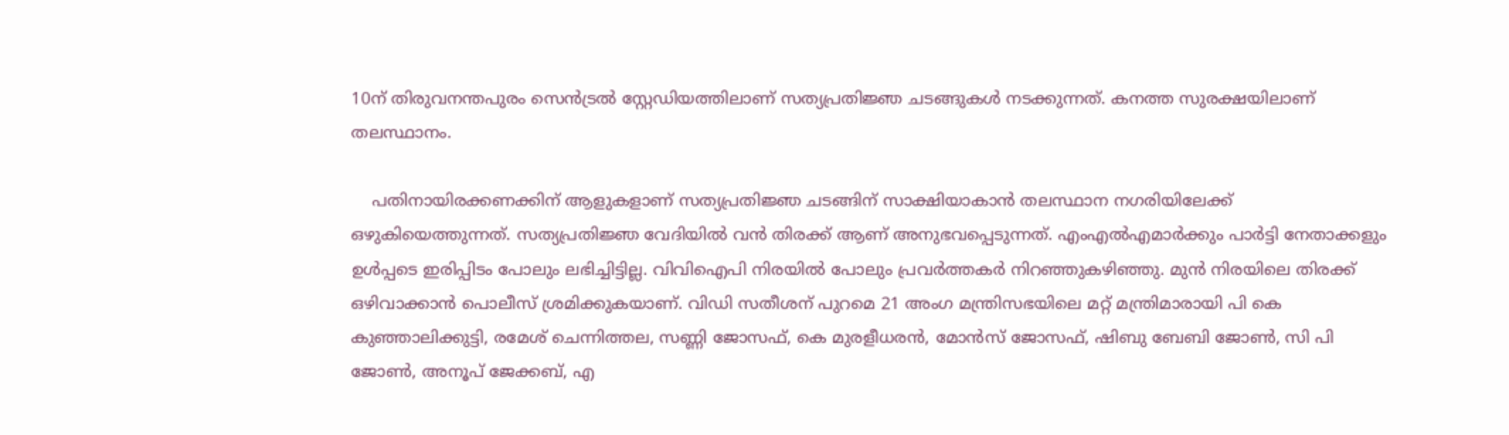10ന് തിരുവനന്തപുരം സെന്‍ട്രല്‍ സ്റ്റേഡിയത്തിലാണ് സത്യപ്രതിജ്ഞ ചടങ്ങുകള്‍ നടക്കുന്നത്. കനത്ത സുരക്ഷയിലാണ് തലസ്ഥാനം.

    പതിനായിരക്കണക്കിന് ആളുകളാണ് സത്യപ്രതിജ്ഞ ചടങ്ങിന് സാക്ഷിയാകാന്‍ തലസ്ഥാന നഗരിയിലേക്ക് ഒഴുകിയെത്തുന്നത്. സത്യപ്രതിജ്ഞ വേദിയില്‍ വന്‍ തിരക്ക് ആണ് അനുഭവപ്പെടുന്നത്. എംഎല്‍എമാര്‍ക്കും പാര്‍ട്ടി നേതാക്കളും ഉള്‍പ്പടെ ഇരിപ്പിടം പോലും ലഭിച്ചിട്ടില്ല. വിവിഐപി നിരയില്‍ പോലും പ്രവര്‍ത്തകര്‍ നിറഞ്ഞുകഴിഞ്ഞു. മുന്‍ നിരയിലെ തിരക്ക് ഒഴിവാക്കാന്‍ പൊലീസ് ശ്രമിക്കുകയാണ്. വിഡി സതീശന് പുറമെ 21 അംഗ മന്ത്രിസഭയിലെ മറ്റ് മന്ത്രിമാരായി പി കെ കുഞ്ഞാലിക്കുട്ടി, രമേശ് ചെന്നിത്തല, സണ്ണി ജോസഫ്, കെ മുരളീധരന്‍, മോന്‍സ് ജോസഫ്, ഷിബു ബേബി ജോണ്‍, സി പി ജോണ്‍, അനൂപ് ജേക്കബ്, എ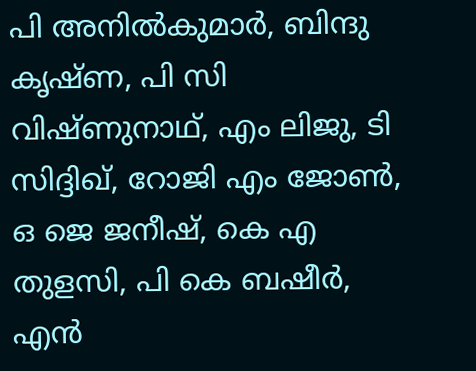പി അനില്‍കുമാര്‍, ബിന്ദു കൃഷ്ണ, പി സി വിഷ്ണുനാഥ്, എം ലിജു, ടി സിദ്ദിഖ്, റോജി എം ജോണ്‍, ഒ ജെ ജനീഷ്, കെ എ തുളസി, പി കെ ബഷീര്‍, എന്‍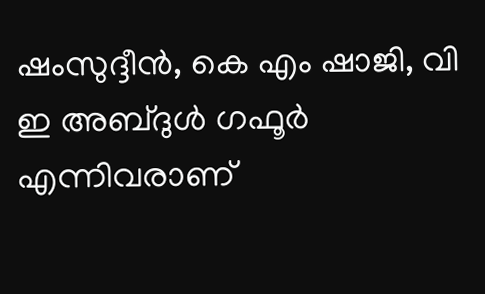ഷംസുദ്ദീന്‍, കെ എം ഷാജി, വി ഇ അബ്ദുള്‍ ഗഫൂര്‍ എന്നിവരാണ്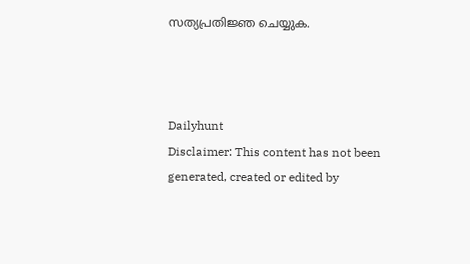സത്യപ്രതിജ്ഞ ചെയ്യുക.



Dailyhunt
Disclaimer: This content has not been generated, created or edited by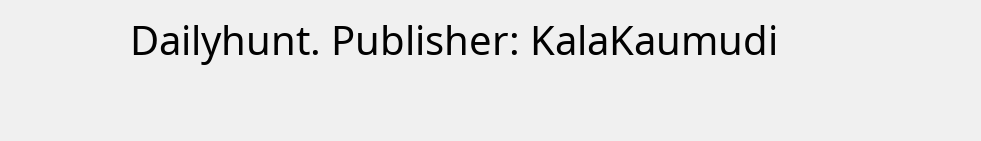Dailyhunt. Publisher: KalaKaumudi